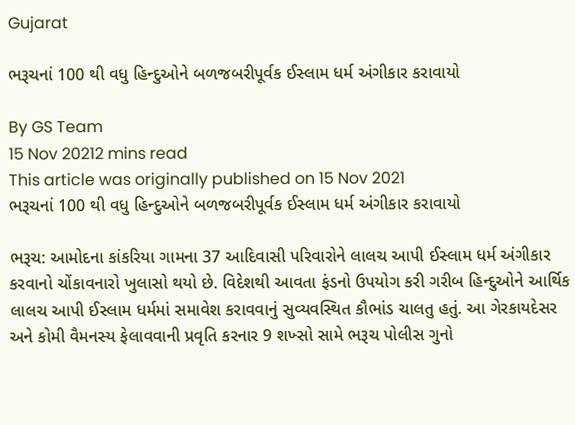Gujarat

ભરૂચનાં 100 થી વધુ હિન્દુઓને બળજબરીપૂર્વક ઈસ્લામ ધર્મ અંગીકાર કરાવાયો

By GS Team
15 Nov 20212 mins read
This article was originally published on 15 Nov 2021
ભરૂચનાં 100 થી વધુ હિન્દુઓને બળજબરીપૂર્વક ઈસ્લામ ધર્મ અંગીકાર કરાવાયો

ભરૂચ: આમોદના કાંકરિયા ગામના 37 આદિવાસી પરિવારોને લાલચ આપી ઈસ્લામ ધર્મ અંગીકાર કરવાનો ચોંકાવનારો ખુલાસો થયો છે. વિદેશથી આવતા ફંડનો ઉપયોગ કરી ગરીબ હિન્દુઓને આર્થિક લાલચ આપી ઈસ્લામ ધર્મમાં સમાવેશ કરાવવાનું સુવ્યવસ્થિત કૌભાંડ ચાલતુ હતું. આ ગેરકાયદેસર અને કોમી વૈમનસ્ય ફેલાવવાની પ્રવૃતિ કરનાર 9 શખ્સો સામે ભરૂચ પોલીસ ગુનો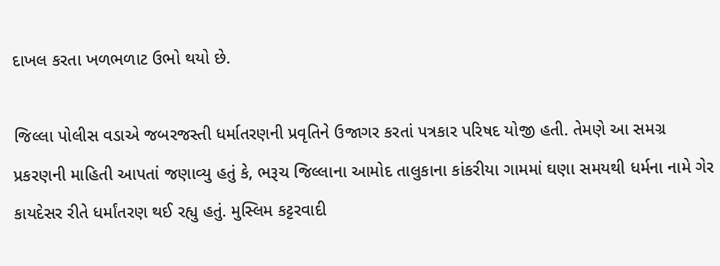દાખલ કરતા ખળભળાટ ઉભો થયો છે.

જિલ્લા પોલીસ વડાએ જબરજસ્તી ધર્માતરણની પ્રવૃતિને ઉજાગર કરતાં પત્રકાર પરિષદ યોજી હતી. તેમણે આ સમગ્ર પ્રકરણની માહિતી આપતાં જણાવ્યુ હતું કે, ભરૂચ જિલ્લાના આમોદ તાલુકાના કાંકરીયા ગામમાં ઘણા સમયથી ધર્મના નામે ગેર કાયદેસર રીતે ધર્માંતરણ થઈ રહ્યુ હતું. મુસ્લિમ કટ્ટરવાદી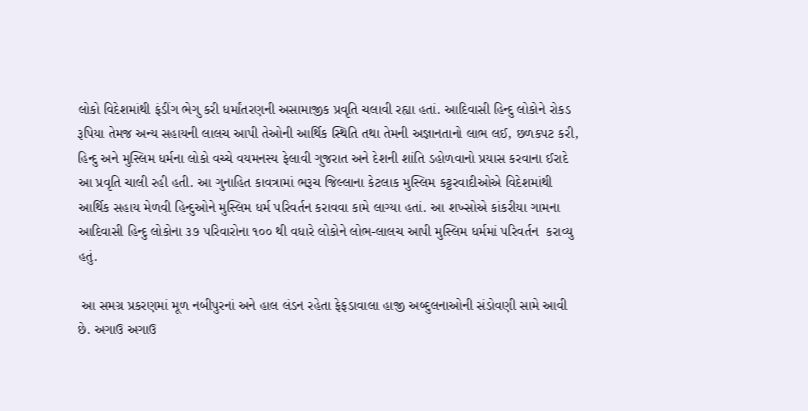લોકો વિદેશમાંથી ફંડીંગ ભેગુ કરી ધર્માંતરણની અસામાજીક પ્રવૃતિ ચલાવી રહ્યા હતાં. આદિવાસી હિન્દુ લોકોને રોકડ રૂપિયા તેમજ અન્ય સહાયની લાલચ આપી તેઓની આર્થિક સ્થિતિ તથા તેમની અજ્ઞાનતાનો લાભ લઈ, છળકપટ કરી, હિન્દુ અને મુસ્લિમ ધર્મના લોકો વચ્ચે વયમનસ્ય ફેલાવી ગુજરાત અને દેશની શાંતિ ડહોળવાનો પ્રયાસ કરવાના ઈરાદે આ પ્રવૃતિ ચાલી રહી હતી. આ ગુનાહિત કાવત્રામાં ભરૂચ જિલ્લાના કેટલાક મુસ્લિમ કટ્ટરવાદીઓએ વિદેશમાંથી આર્થિક સહાય મેળવી હિન્દુઓને મુસ્લિમ ધર્મ પરિવર્તન કરાવવા કામે લાગ્યા હતાં. આ શખ્સોએ કાંકરીયા ગામના આદિવાસી હિન્દુ લોકોના ૩૭ પરિવારોના ૧૦૦ થી વધારે લોકોને લોભ-લાલચ આપી મુસ્લિમ ધર્મમાં પરિવર્તન  કરાવ્યુ હતું.

 આ સમગ્ર પ્રકરણમાં મૂળ નબીપુરનાં અને હાલ લંડન રહેતા ફેફડાવાલા હાજી અબ્દુલનાઓની સંડોવણી સામે આવી છે. અગાઉ અગાઉ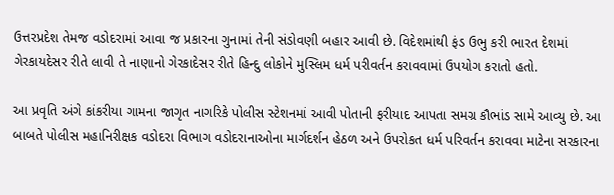ઉત્તરપ્રદેશ તેમજ વડોદરામાં આવા જ પ્રકારના ગુનામાં તેની સંડોવણી બહાર આવી છે. વિદેશમાંથી ફંડ ઉભુ કરી ભારત દેશમાં ગેરકાયદેસર રીતે લાવી તે નાણાનો ગેરકાદેસર રીતે હિન્દુ લોકોને મુસ્લિમ ધર્મ પરીવર્તન કરાવવામાં ઉપયોગ કરાતો હતો.

આ પ્રવૃતિ અંગે કાંકરીયા ગામના જાગૃત નાગરિકે પોલીસ સ્ટેશનમાં આવી પોતાની ફરીયાદ આપતા સમગ્ર કૌભાંડ સામે આવ્યુ છે. આ બાબતે પોલીસ મહાનિરીક્ષક વડોદરા વિભાગ વડોદરાનાઓના માર્ગદર્શન હેઠળ અને ઉપરોકત ધર્મ પરિવર્તન કરાવવા માટેના સરકારના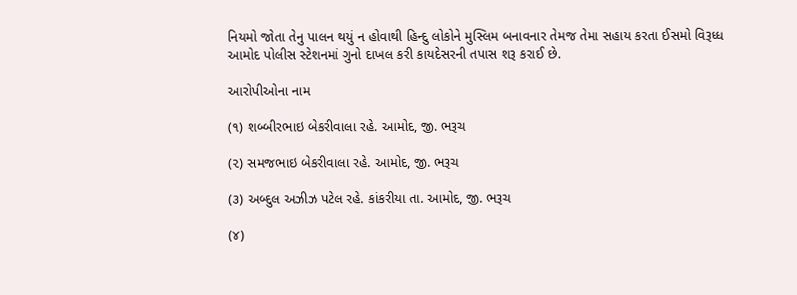નિયમો જોતા તેનુ પાલન થયું ન હોવાથી હિન્દુ લોકોને મુસ્લિમ બનાવનાર તેમજ તેમા સહાય કરતા ઈસમો વિરૂધ્ધ આમોદ પોલીસ સ્ટેશનમાં ગુનો દાખલ કરી કાયદેસરની તપાસ શરૂ કરાઈ છે.

આરોપીઓના નામ

(૧) શબ્બીરભાઇ બેકરીવાલા રહે. આમોદ, જી. ભરૂચ

(૨) સમજભાઇ બેકરીવાલા રહે. આમોદ, જી. ભરૂચ

(૩) અબ્દુલ અઝીઝ પટેલ રહે. કાંકરીયા તા. આમોદ, જી. ભરૂચ

(૪)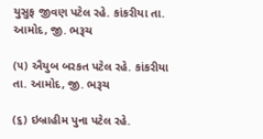યુસુફ જીવણ પટેલ રહે. કાંકરીયા તા. આમોદ, જી. ભરૂચ

(૫) ઐયુબ બરકત પટેલ રહે. કાંકરીયા તા. આમોદ, જી. ભરૂચ

(૬) ઇબ્રાહીમ પુના પટેલ રહે.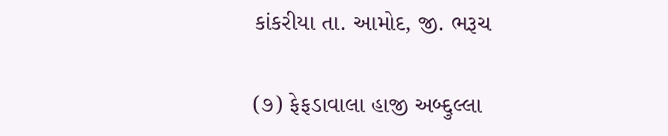કાંકરીયા તા. આમોદ, જી. ભરૂચ

(૭) ફેફડાવાલા હાજી અબ્દ્દુલ્લા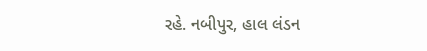રહે. નબીપુર, હાલ લંડન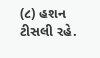(૮) હશન ટીસલી રહે.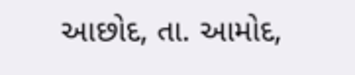આછોદ, તા. આમોદ,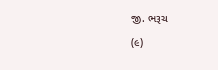જી. ભરૂચ

(૯)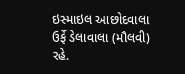ઇસ્માઇલ આછોદવાલા ઉર્ફે ડેલાવાલા (મૌલવી) રહે.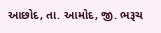આછોદ, તા. આમોદ, જી. ભરૂચ